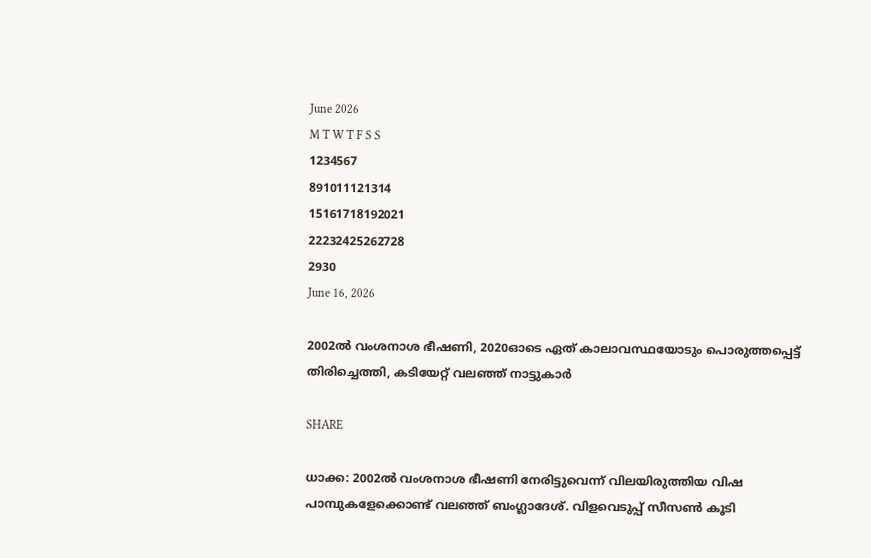June 2026
M T W T F S S
1234567
891011121314
15161718192021
22232425262728
2930
June 16, 2026

2002ൽ വംശനാശ ഭീഷണി, 2020ഓടെ ഏത് കാലാവസ്ഥയോടും പൊരുത്തപ്പെട്ട് തിരിച്ചെത്തി, കടിയേറ്റ് വലഞ്ഞ് നാട്ടുകാർ

SHARE

ധാക്ക: 2002ൽ വംശനാശ ഭീഷണി നേരിട്ടുവെന്ന് വിലയിരുത്തിയ വിഷ പാമ്പുകളേക്കൊണ്ട് വലഞ്ഞ് ബംഗ്ലാദേശ്. വിളവെടുപ്പ് സീസൺ കൂടി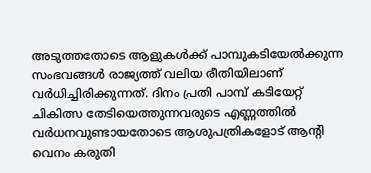അടുത്തതോടെ ആളുകൾക്ക് പാമ്പുകടിയേൽക്കുന്ന സംഭവങ്ങൾ രാജ്യത്ത് വലിയ രീതിയിലാണ് വർധിച്ചിരിക്കുന്നത്. ദിനം പ്രതി പാമ്പ് കടിയേറ്റ് ചികിത്സ തേടിയെത്തുന്നവരുടെ എണ്ണത്തിൽ വർധനവുണ്ടായതോടെ ആശുപത്രികളോട് ആന്റി വെനം കരുതി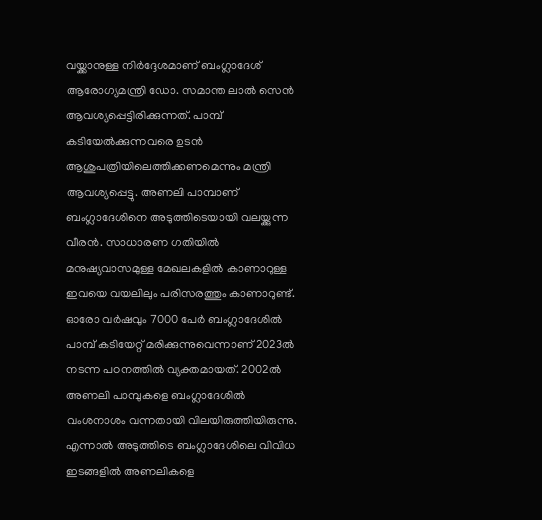വയ്ക്കാനുള്ള നിർദ്ദേശമാണ് ബംഗ്ലാദേശ് ആരോഗ്യമന്ത്രി ഡോ. സമാന്ത ലാൽ സെൻ ആവശ്യപ്പെട്ടിരിക്കുന്നത്. പാമ്പ് കടിയേൽക്കുന്നവരെ ഉടൻ ആശുപത്രിയിലെത്തിക്കണമെന്നും മന്ത്രി ആവശ്യപ്പെട്ടു. അണലി പാമ്പാണ് ബംഗ്ലാദേശിനെ അടുത്തിടെയായി വലയ്ക്കുന്ന വീരൻ. സാധാരണ ഗതിയിൽ മനുഷ്യവാസമുള്ള മേഖലകളിൽ കാണാറുള്ള ഇവയെ വയലിലും പരിസരത്തും കാണാറുണ്ട്. ഓരോ വർഷവും 7000 പേർ ബംഗ്ലാദേശിൽ പാമ്പ് കടിയേറ്റ് മരിക്കുന്നുവെന്നാണ് 2023ൽ നടന്ന പഠനത്തിൽ വ്യക്തമായത്. 2002ൽ അണലി പാമ്പുകളെ ബംഗ്ലാദേശിൽ വംശനാശം വന്നതായി വിലയിരുത്തിയിരുന്നു. എന്നാൽ അടുത്തിടെ ബംഗ്ലാദേശിലെ വിവിധ ഇടങ്ങളിൽ അണലികളെ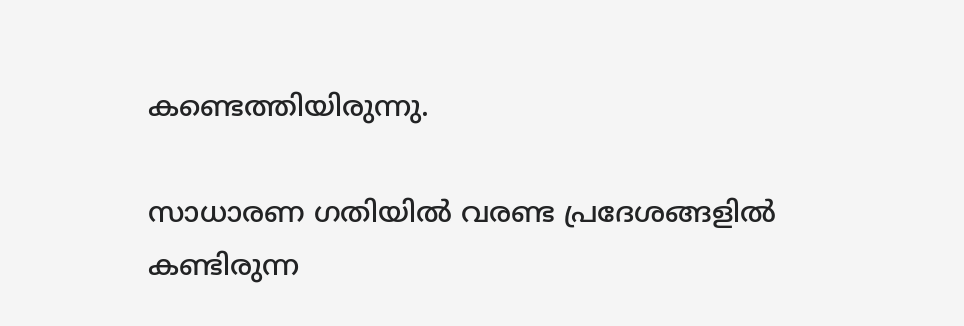കണ്ടെത്തിയിരുന്നു.

സാധാരണ ഗതിയിൽ വരണ്ട പ്രദേശങ്ങളിൽ കണ്ടിരുന്ന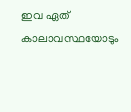ഇവ ഏത് കാലാവസ്ഥയോടും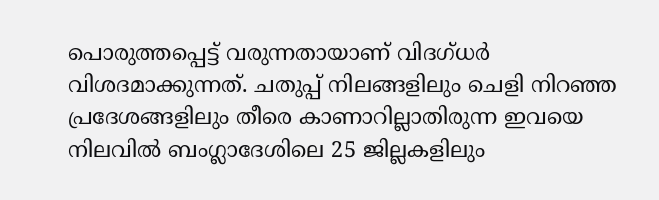പൊരുത്തപ്പെട്ട് വരുന്നതായാണ് വിദഗ്ധർ വിശദമാക്കുന്നത്. ചതുപ്പ് നിലങ്ങളിലും ചെളി നിറഞ്ഞ പ്രദേശങ്ങളിലും തീരെ കാണാറില്ലാതിരുന്ന ഇവയെ നിലവിൽ ബംഗ്ലാദേശിലെ 25 ജില്ലകളിലും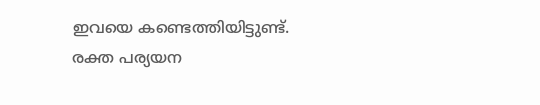ഇവയെ കണ്ടെത്തിയിട്ടുണ്ട്. രക്ത പര്യയന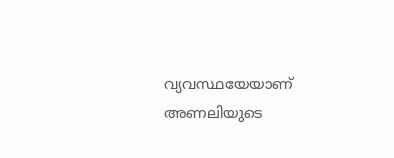വ്യവസ്ഥയേയാണ് അണലിയുടെ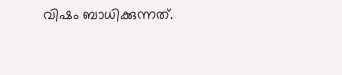വിഷം ബാധിക്കുന്നത്.